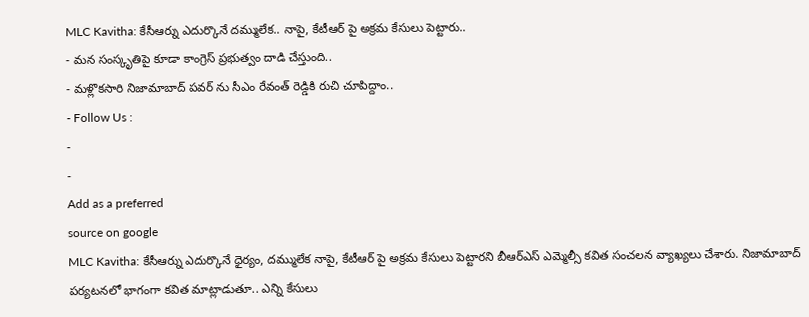MLC Kavitha: కేసీఆర్ను ఎదుర్కొనే దమ్ములేక.. నాపై, కేటీఆర్ పై అక్రమ కేసులు పెట్టారు..
- మన సంస్కృతిపై కూడా కాంగ్రెస్ ప్రభుత్వం దాడి చేస్తుంది..
- మళ్లొకసారి నిజామాబాద్ పవర్ ను సీఎం రేవంత్ రెడ్డికి రుచి చూపిద్దాం..
- Follow Us :
-
-
Add as a preferred
source on google
MLC Kavitha: కేసీఆర్ను ఎదుర్కొనే ధైర్యం, దమ్ములేక నాపై, కేటీఆర్ పై అక్రమ కేసులు పెట్టారని బీఆర్ఎస్ ఎమ్మెల్సీ కవిత సంచలన వ్యాఖ్యలు చేశారు. నిజామాబాద్ పర్యటనలో భాగంగా కవిత మాట్లాడుతూ.. ఎన్ని కేసులు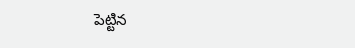పెట్టిన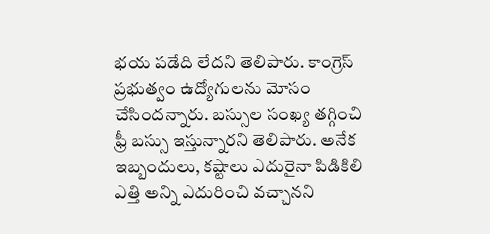భయ పడేది లేదని తెలిపారు. కాంగ్రెస్ ప్రభుత్వం ఉద్యోగులను మోసం చేసిందన్నారు. బస్సుల సంఖ్య తగ్గించి ఫ్రీ బస్సు ఇస్తున్నారని తెలిపారు. అనేక ఇబ్బందులు, కష్టాలు ఎదురైనా పిడికిలి ఎత్తి అన్ని ఎదురించి వచ్చానని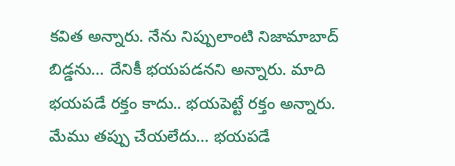కవిత అన్నారు. నేను నిప్పులాంటి నిజామాబాద్ బిడ్డను… దేనికీ భయపడనని అన్నారు. మాది భయపడే రక్తం కాదు.. భయపెట్టే రక్తం అన్నారు. మేము తప్పు చేయలేదు… భయపడే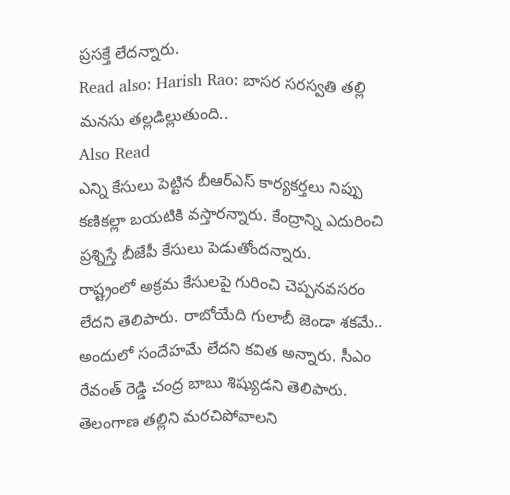ప్రసక్తే లేదన్నారు.
Read also: Harish Rao: బాసర సరస్వతి తల్లి మనసు తల్లడిల్లుతుంది..
Also Read
ఎన్ని కేసులు పెట్టిన బీఆర్ఎస్ కార్యకర్తలు నిప్పు కణికల్లా బయటికి వస్తారన్నారు. కేంద్రాన్ని ఎదురించి ప్రశ్నిస్తే బీజేపీ కేసులు పెడుతోందన్నారు.
రాష్ట్రంలో అక్రమ కేసులపై గురించి చెప్పనవసరం లేదని తెలిపారు. రాబోయేది గులాబీ జెండా శకమే.. అందులో సందేహమే లేదని కవిత అన్నారు. సీఎం రేవంత్ రెడ్డి చంద్ర బాబు శిష్యుడని తెలిపారు. తెలంగాణ తల్లిని మరచిపోవాలని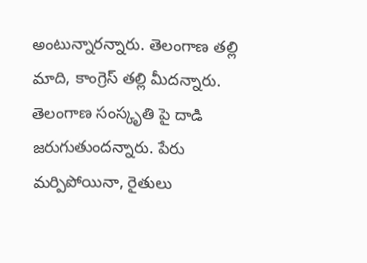అంటున్నారన్నారు. తెలంగాణ తల్లి మాది, కాంగ్రెస్ తల్లి మీదన్నారు. తెలంగాణ సంస్కృతి పై దాడి జరుగుతుందన్నారు. పేరు మర్పిపోయినా, రైతులు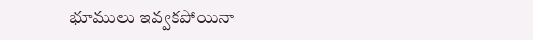భూములు ఇవ్వకపోయినా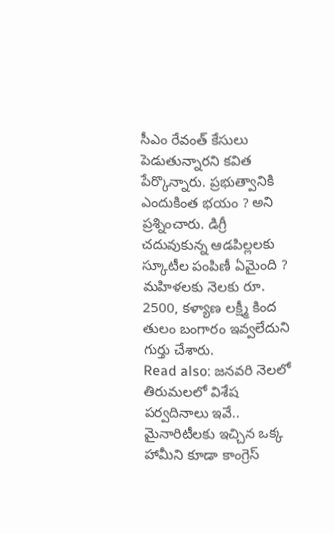సీఎం రేవంత్ కేసులు పెడుతున్నారని కవిత పేర్కొన్నారు. ప్రభుత్వానికి ఎందుకింత భయం ? అని ప్రశ్నించారు. డిగ్రీ చదువుకున్న ఆడపిల్లలకు స్కూటీల పంపిణీ ఏమైంది ? మహిళలకు నెలకు రూ. 2500, కళ్యాణ లక్ష్మీ కింద తులం బంగారం ఇవ్వలేదుని గుర్తు చేశారు.
Read also: జనవరి నెలలో తిరుమలలో విశేష పర్వదినాలు ఇవే..
మైనారిటీలకు ఇచ్చిన ఒక్క హామీని కూడా కాంగ్రెస్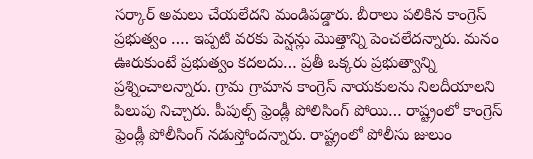సర్కార్ అమలు చేయలేదని మండిపడ్డారు. బీరాలు పలికిన కాంగ్రెస్ ప్రభుత్వం …. ఇప్పటి వరకు పెన్షన్లు మొత్తాన్ని పెంచలేదన్నారు. మనం ఊరుకుంటే ప్రభుత్వం కదలదు… ప్రతీ ఒక్కరు ప్రభుత్వాన్ని ప్రశ్నించాలన్నారు. గ్రామ గ్రామాన కాంగ్రెస్ నాయకులను నిలదీయాలని పిలుపు నిచ్చారు. పీపుల్స్ ఫ్రెండ్లీ పోలిసింగ్ పోయి… రాష్ట్రంలో కాంగ్రెస్ ఫ్రెండ్లీ పోలీసింగ్ నడుస్తోందన్నారు. రాష్ట్రంలో పోలీసు జులుం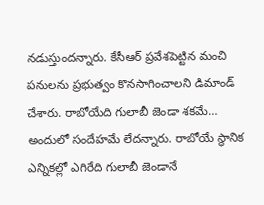నడుస్తుందన్నారు. కేసీఆర్ ప్రవేశపెట్టిన మంచి పనులను ప్రభుత్వం కొనసాగించాలని డిమాండ్ చేశారు. రాబోయేది గులాబీ జెండా శకమే… అందులో సందేహమే లేదన్నారు. రాబోయే స్థానిక ఎన్నికల్లో ఎగిరేది గులాబీ జెండానే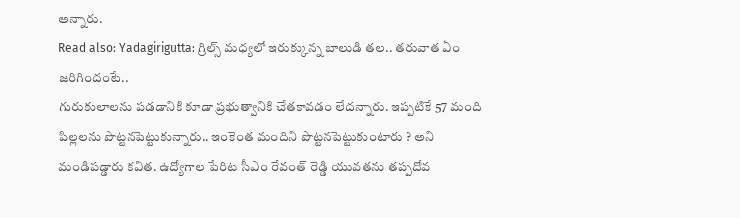అన్నారు.
Read also: Yadagirigutta: గ్రిల్స్ మధ్యలో ఇరుక్కున్న బాలుడి తల.. తరువాత ఏం జరిగిందంటే..
గురుకులాలను పడడానికి కూడా ప్రభుత్వానికి చేతకావడం లేదన్నారు. ఇప్పటికే 57 మంది పిల్లలను పొట్టనపెట్టుకున్నారు.. ఇంకెంత మందిని పొట్టనపెట్టుకుంటారు ? అని మండిపడ్డారు కవిత. ఉద్యోగాల పేరిట సీఎం రేవంత్ రెడ్డి యువతను తప్పదోవ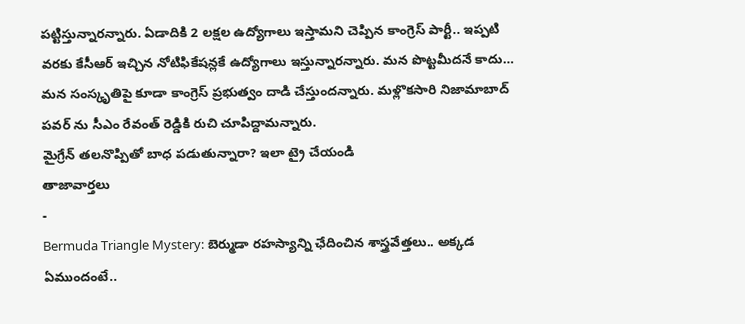పట్టిస్తున్నారన్నారు. ఏడాదికి 2 లక్షల ఉద్యోగాలు ఇస్తామని చెప్పిన కాంగ్రెస్ పార్టీ.. ఇప్పటి వరకు కేసీఆర్ ఇచ్చిన నోటిఫికేషన్లకే ఉద్యోగాలు ఇస్తున్నారన్నారు. మన పొట్టమీదనే కాదు… మన సంస్కృతిపై కూడా కాంగ్రెస్ ప్రభుత్వం దాడి చేస్తుందన్నారు. మళ్లొకసారి నిజామాబాద్ పవర్ ను సీఎం రేవంత్ రెడ్డికి రుచి చూపిద్దామన్నారు.
మైగ్రేన్ తలనొప్పితో బాధ పడుతున్నారా? ఇలా ట్రై చేయండి
తాజావార్తలు
-
Bermuda Triangle Mystery: బెర్ముడా రహస్యాన్ని ఛేదించిన శాస్త్రవేత్తలు.. అక్కడ ఏముందంటే..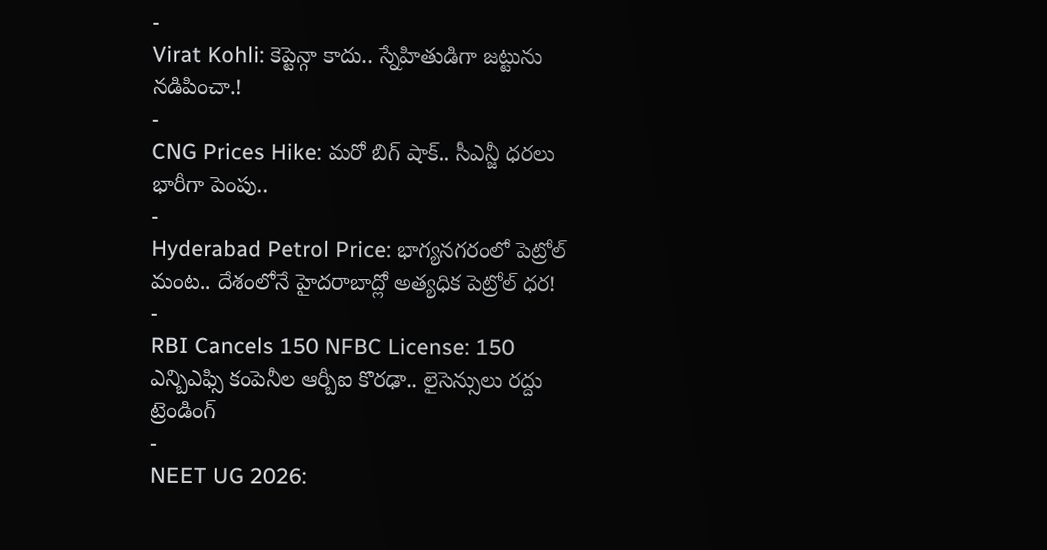-
Virat Kohli: కెప్టెన్గా కాదు.. స్నేహితుడిగా జట్టును నడిపించా.!
-
CNG Prices Hike: మరో బిగ్ షాక్.. సీఎన్జీ ధరలు భారీగా పెంపు..
-
Hyderabad Petrol Price: భాగ్యనగరంలో పెట్రోల్ మంట.. దేశంలోనే హైదరాబాద్లో అత్యధిక పెట్రోల్ ధర!
-
RBI Cancels 150 NFBC License: 150 ఎన్బిఎఫ్సి కంపెనీల ఆర్బీఐ కొరఢా.. లైసెన్సులు రద్దు
ట్రెండింగ్
-
NEET UG 2026: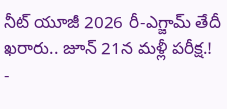నీట్ యూజీ 2026 రీ-ఎగ్జామ్ తేదీ ఖరారు.. జూన్ 21న మళ్లీ పరీక్ష.!
-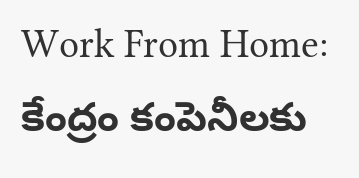Work From Home: కేంద్రం కంపెనీలకు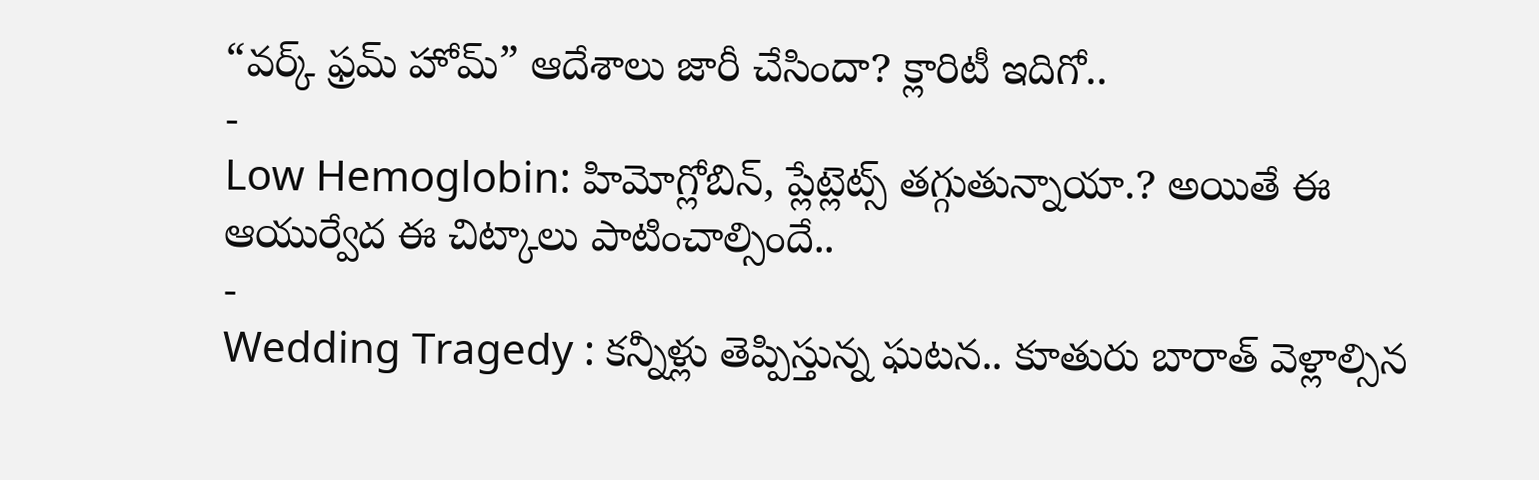“వర్క్ ఫ్రమ్ హోమ్” ఆదేశాలు జారీ చేసిందా? క్లారిటీ ఇదిగో..
-
Low Hemoglobin: హిమోగ్లోబిన్, ప్లేట్లెట్స్ తగ్గుతున్నాయా.? అయితే ఈ ఆయుర్వేద ఈ చిట్కాలు పాటించాల్సిందే..
-
Wedding Tragedy : కన్నీళ్లు తెప్పిస్తున్న ఘటన.. కూతురు బారాత్ వెళ్లాల్సిన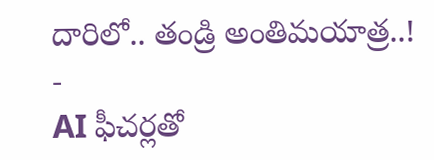దారిలో.. తండ్రి అంతిమయాత్ర..!
-
AI ఫీచర్లతో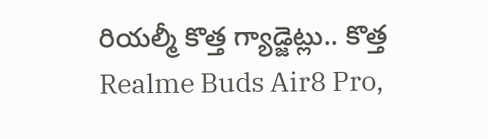రియల్మీ కొత్త గ్యాడ్జెట్లు.. కొత్త Realme Buds Air8 Pro,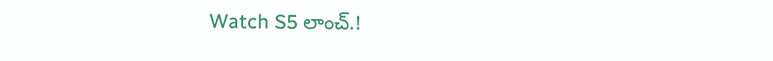Watch S5 లాంచ్.!